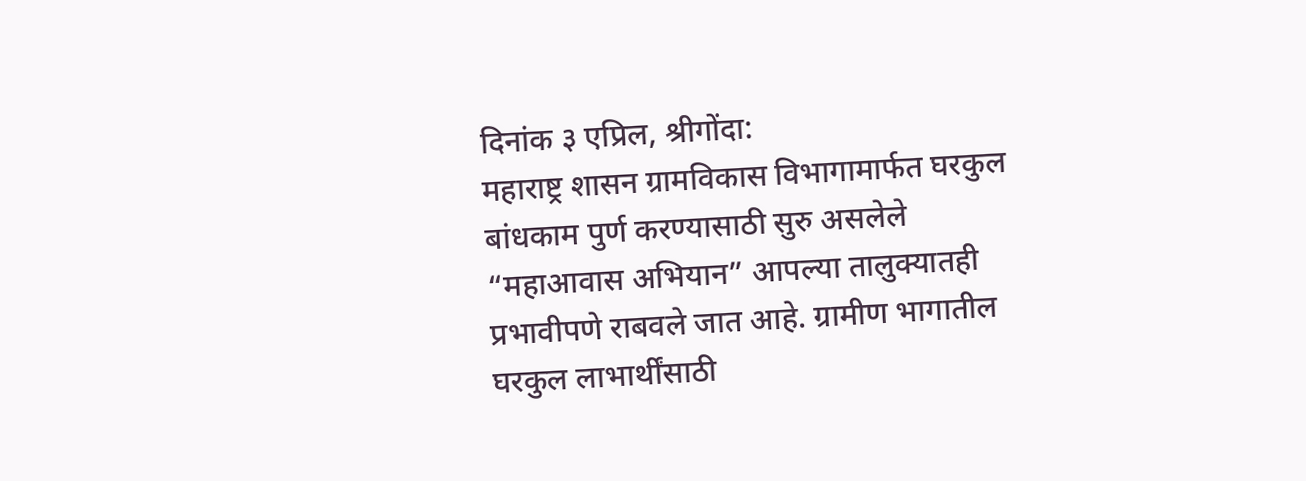दिनांक ३ एप्रिल, श्रीगोंदा:
महाराष्ट्र शासन ग्रामविकास विभागामार्फत घरकुल बांधकाम पुर्ण करण्यासाठी सुरु असलेले “महाआवास अभियान” आपल्या तालुक्यातही प्रभावीपणे राबवले जात आहे. ग्रामीण भागातील घरकुल लाभार्थींसाठी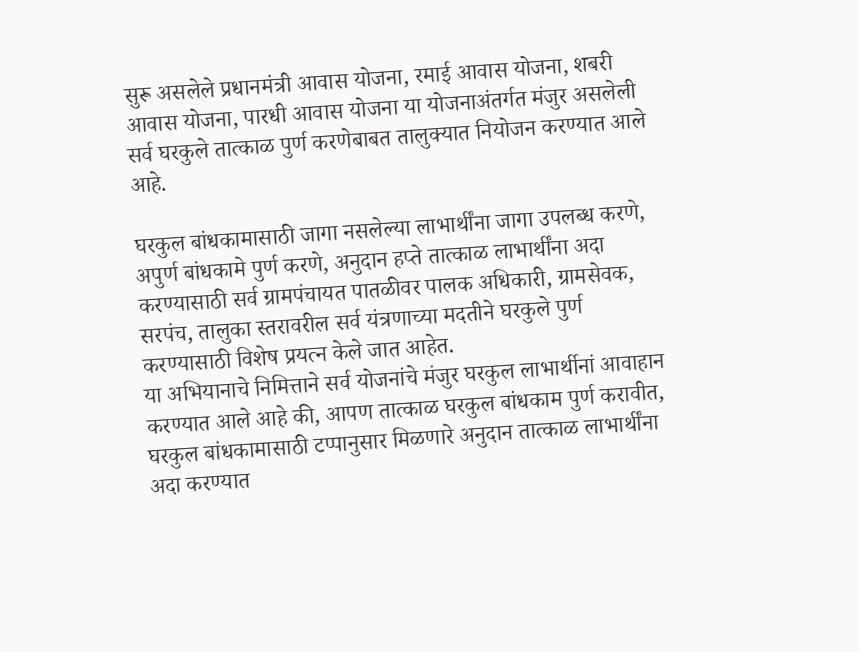सुरू असलेले प्रधानमंत्री आवास योजना, रमाई आवास योजना, शबरी आवास योजना, पारधी आवास योजना या योजनाअंतर्गत मंजुर असलेली सर्व घरकुले तात्काळ पुर्ण करणेबाबत तालुक्यात नियोजन करण्यात आले आहे.

घरकुल बांधकामासाठी जागा नसलेल्या लाभार्थींना जागा उपलब्ध करणे, अपुर्ण बांधकामे पुर्ण करणे, अनुदान हप्ते तात्काळ लाभार्थींना अदा करण्यासाठी सर्व ग्रामपंचायत पातळीवर पालक अधिकारी, ग्रामसेवक, सरपंच, तालुका स्तरावरील सर्व यंत्रणाच्या मदतीने घरकुले पुर्ण करण्यासाठी विशेष प्रयत्न केले जात आहेत.
या अभियानाचे निमित्ताने सर्व योजनांचे मंजुर घरकुल लाभार्थीनां आवाहान करण्यात आले आहे की, आपण तात्काळ घरकुल बांधकाम पुर्ण करावीत, घरकुल बांधकामासाठी टप्पानुसार मिळणारे अनुदान तात्काळ लाभार्थींना अदा करण्यात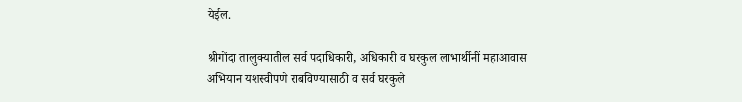येईल.

श्रीगोंदा तालुक्यातील सर्व पदाधिकारी, अधिकारी व घरकुल लाभार्थीनीं महाआवास अभियान यशस्वीपणे राबविण्यासाठी व सर्व घरकुले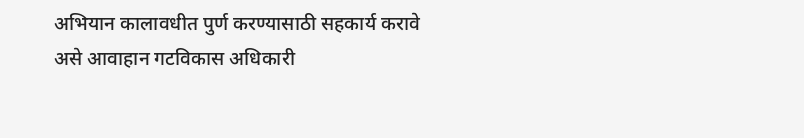अभियान कालावधीत पुर्ण करण्यासाठी सहकार्य करावे असे आवाहान गटविकास अधिकारी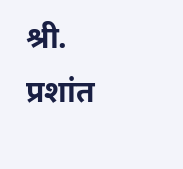श्री. प्रशांत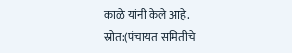काळे यांनी केले आहे.
स्रोत:(पंचायत समितीचे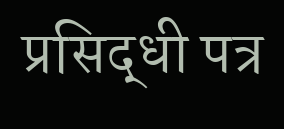प्रसिद्धी पत्र